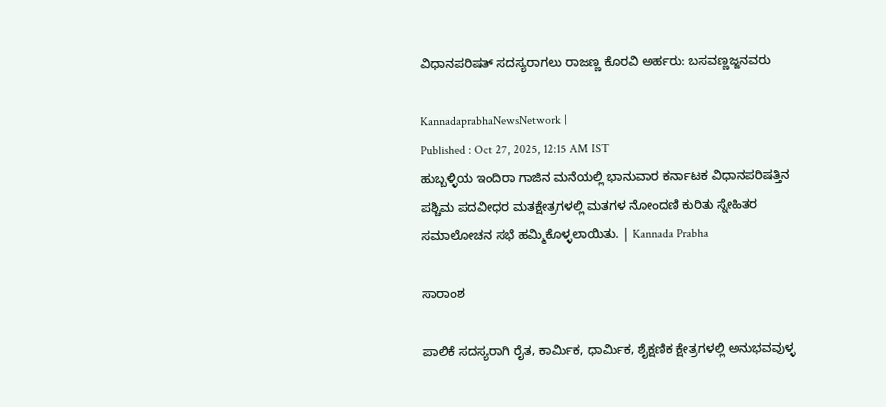ವಿಧಾನಪರಿಷತ್‌ ಸದಸ್ಯರಾಗಲು ರಾಜಣ್ಣ ಕೊರವಿ ಅರ್ಹರು: ಬಸವಣ್ಣಜ್ಜನವರು

KannadaprabhaNewsNetwork |
Published : Oct 27, 2025, 12:15 AM IST
ಹುಬ್ಬಳ್ಳಿಯ ಇಂದಿರಾ ಗಾಜಿನ ಮನೆಯಲ್ಲಿ ಭಾನುವಾರ ಕರ್ನಾಟಕ ವಿಧಾನಪರಿಷತ್ತಿನ ಪಶ್ಚಿಮ ಪದವೀಧರ ಮತಕ್ಷೇತ್ರಗಳಲ್ಲಿ ಮತಗಳ ನೋಂದಣಿ ಕುರಿತು ಸ್ನೇಹಿತರ ಸಮಾಲೋಚನ ಸಭೆ ಹಮ್ಮಿಕೊಳ್ಳಲಾಯಿತು. | Kannada Prabha

ಸಾರಾಂಶ

ಪಾಲಿಕೆ ಸದಸ್ಯರಾಗಿ ರೈತ, ಕಾರ್ಮಿಕ, ಧಾರ್ಮಿಕ, ಶೈಕ್ಷಣಿಕ ಕ್ಷೇತ್ರಗಳಲ್ಲಿ ಅನುಭವವುಳ್ಳ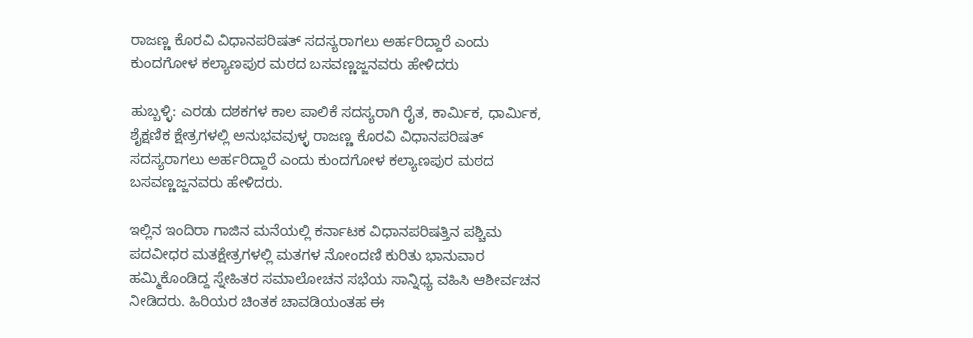ರಾಜಣ್ಣ ಕೊರವಿ ವಿಧಾನಪರಿಷತ್ ಸದಸ್ಯರಾಗಲು ಅರ್ಹರಿದ್ದಾರೆ ಎಂದು ಕುಂದಗೋಳ ಕಲ್ಯಾಣಪುರ ಮಠದ ಬಸವಣ್ಣಜ್ಜನವರು ಹೇಳಿದರು

ಹುಬ್ಬಳ್ಳಿ: ಎರಡು ದಶಕಗಳ ಕಾಲ ಪಾಲಿಕೆ ಸದಸ್ಯರಾಗಿ ರೈತ, ಕಾರ್ಮಿಕ, ಧಾರ್ಮಿಕ, ಶೈಕ್ಷಣಿಕ ಕ್ಷೇತ್ರಗಳಲ್ಲಿ ಅನುಭವವುಳ್ಳ ರಾಜಣ್ಣ ಕೊರವಿ ವಿಧಾನಪರಿಷತ್ ಸದಸ್ಯರಾಗಲು ಅರ್ಹರಿದ್ದಾರೆ ಎಂದು ಕುಂದಗೋಳ ಕಲ್ಯಾಣಪುರ ಮಠದ ಬಸವಣ್ಣಜ್ಜನವರು ಹೇಳಿದರು.

ಇಲ್ಲಿನ ಇಂದಿರಾ ಗಾಜಿನ ಮನೆಯಲ್ಲಿ ಕರ್ನಾಟಕ ವಿಧಾನಪರಿಷತ್ತಿನ ಪಶ್ಚಿಮ ಪದವೀಧರ ಮತಕ್ಷೇತ್ರಗಳಲ್ಲಿ ಮತಗಳ ನೋಂದಣಿ ಕುರಿತು ಭಾನುವಾರ ಹಮ್ಮಿಕೊಂಡಿದ್ದ ಸ್ನೇಹಿತರ ಸಮಾಲೋಚನ ಸಭೆಯ ಸಾನ್ನಿಧ್ಯ ವಹಿಸಿ ಆಶೀರ್ವಚನ ನೀಡಿದರು. ಹಿರಿಯರ ಚಿಂತಕ ಚಾವಡಿಯಂತಹ ಈ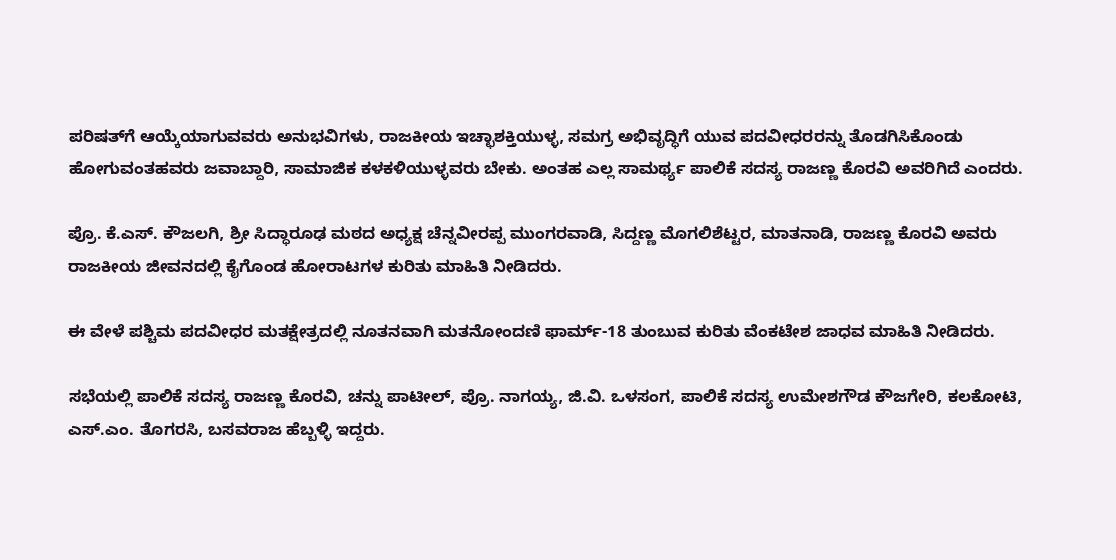ಪರಿಷತ್‌ಗೆ ಆಯ್ಕೆಯಾಗುವವರು ಅನುಭವಿಗಳು, ರಾಜಕೀಯ ಇಚ್ಛಾಶಕ್ತಿಯುಳ್ಳ, ಸಮಗ್ರ ಅಭಿವೃದ್ಧಿಗೆ ಯುವ ಪದವೀಧರರನ್ನು ತೊಡಗಿಸಿಕೊಂಡು ಹೋಗುವಂತಹವರು ಜವಾಬ್ದಾರಿ, ಸಾಮಾಜಿಕ ಕಳಕಳಿಯುಳ್ಳವರು ಬೇಕು. ಅಂತಹ ಎಲ್ಲ ಸಾಮರ್ಥ್ಯ ಪಾಲಿಕೆ ಸದಸ್ಯ ರಾಜಣ್ಣ ಕೊರವಿ ಅವರಿಗಿದೆ ಎಂದರು.

ಪ್ರೊ. ಕೆ.ಎಸ್. ಕೌಜಲಗಿ, ಶ್ರೀ ಸಿದ್ಧಾರೂಢ ಮಠದ ಅಧ್ಯಕ್ಷ ಚೆನ್ನವೀರಪ್ಪ ಮುಂಗರವಾಡಿ, ಸಿದ್ದಣ್ಣ ಮೊಗಲಿಶೆಟ್ಟರ, ಮಾತನಾಡಿ, ರಾಜಣ್ಣ ಕೊರವಿ ಅವರು ರಾಜಕೀಯ ಜೀವನದಲ್ಲಿ ಕೈಗೊಂಡ ಹೋರಾಟಗಳ ಕುರಿತು ಮಾಹಿತಿ ನೀಡಿದರು.

ಈ ವೇಳೆ ಪಶ್ಚಿಮ ಪದವೀಧರ ಮತಕ್ಷೇತ್ರದಲ್ಲಿ ನೂತನವಾಗಿ ಮತನೋಂದಣಿ ಫಾರ್ಮ್-18 ತುಂಬುವ ಕುರಿತು ವೆಂಕಟೇಶ ಜಾಧವ ಮಾಹಿತಿ ನೀಡಿದರು.

ಸಭೆಯಲ್ಲಿ ಪಾಲಿಕೆ ಸದಸ್ಯ ರಾಜಣ್ಣ ಕೊರವಿ, ಚನ್ನು ಪಾಟೀಲ್, ಪ್ರೊ. ನಾಗಯ್ಯ, ಜಿ.ವಿ. ಒಳಸಂಗ, ಪಾಲಿಕೆ ಸದಸ್ಯ ಉಮೇಶಗೌಡ ಕೌಜಗೇರಿ, ಕಲಕೋಟಿ, ಎಸ್.ಎಂ. ತೊಗರಸಿ, ಬಸವರಾಜ ಹೆಬ್ಬಳ್ಳಿ ಇದ್ದರು.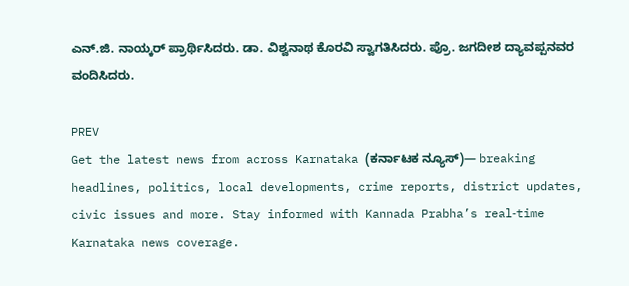ಎನ್.ಜಿ. ನಾಯ್ಕರ್ ಪ್ರಾರ್ಥಿಸಿದರು. ಡಾ. ವಿಶ್ವನಾಥ ಕೊರವಿ ಸ್ವಾಗತಿಸಿದರು. ಪ್ರೊ. ಜಗದೀಶ ದ್ಯಾವಪ್ಪನವರ ವಂದಿಸಿದರು.

PREV
Get the latest news from across Karnataka (ಕರ್ನಾಟಕ ನ್ಯೂಸ್)— breaking headlines, politics, local developments, crime reports, district updates, civic issues and more. Stay informed with Kannada Prabha’s real‑time Karnataka news coverage.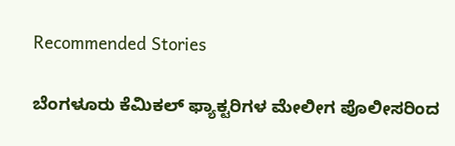Recommended Stories

ಬೆಂಗಳೂರು ಕೆಮಿಕಲ್‌ ಫ್ಯಾಕ್ಟರಿಗಳ ಮೇಲೀಗ ಪೊಲೀಸರಿಂದ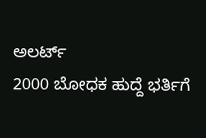ಅಲರ್ಟ್‌
2000 ಬೋಧಕ ಹುದ್ದೆ ಭರ್ತಿಗೆ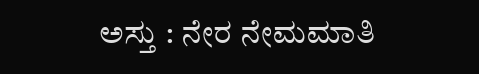ಅಸ್ತು : ನೇರ ನೇಮಮಾತಿ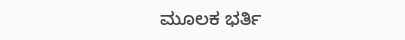ಮೂಲಕ ಭರ್ತಿ